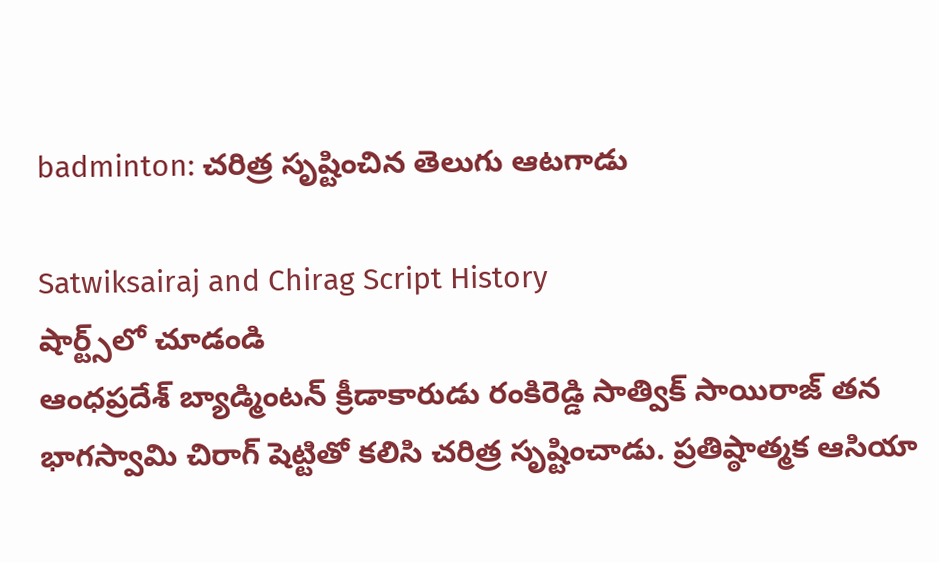badminton: చరిత్ర సృష్టించిన తెలుగు ఆటగాడు

Satwiksairaj and Chirag Script History
షార్ట్స్‌లో చూడండి
ఆంధప్రదేశ్ బ్యాడ్మింటన్ క్రీడాకారుడు రంకిరెడ్డి సాత్విక్‌ సాయిరాజ్‌ తన భాగస్వామి చిరాగ్‌ షెట్టితో కలిసి చరిత్ర సృష్టించాడు. ప్రతిష్ఠాత్మక ఆసియా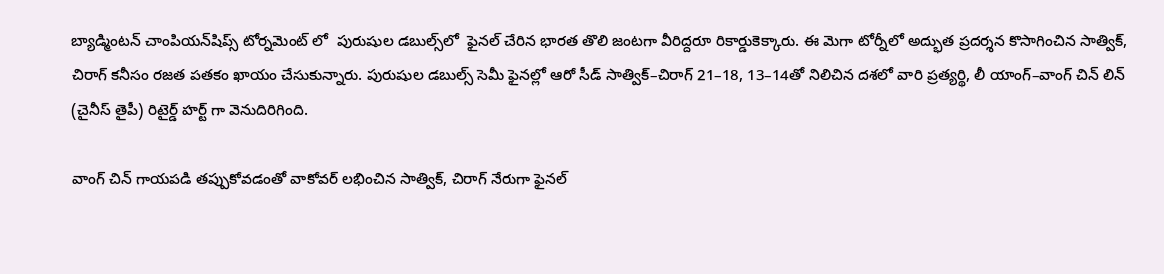బ్యాడ్మింటన్‌ చాంపియన్‌షిప్స్‌ టోర్నమెంట్ లో  పురుషుల డబుల్స్‌లో  ఫైనల్‌ చేరిన భారత తొలి జంటగా వీరిద్దరూ రికార్డుకెక్కారు. ఈ మెగా టోర్నీలో అద్భుత ప్రదర్శన కొసాగించిన సాత్విక్, చిరాగ్ కనీసం రజత పతకం ఖాయం చేసుకున్నారు. పురుషుల డబుల్స్ సెమీ ఫైనల్లో ఆరో సీడ్‌ సాత్విక్‌–చిరాగ్‌ 21–18, 13–14తో నిలిచిన దశలో వారి ప్రత్యర్థి, లీ యాంగ్‌–వాంగ్‌ చిన్‌ లిన్‌ (చైనీస్‌ తైపీ) రిటైర్డ్ హర్ట్ గా వెనుదిరిగింది.

వాంగ్‌ చిన్‌ గాయపడి తప్పుకోవడంతో వాకోవర్‌ లభించిన సాత్విక్, చిరాగ్ నేరుగా ఫైనల్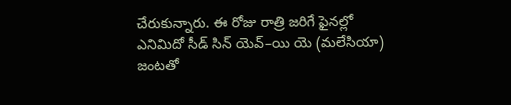చేరుకున్నారు. ఈ రోజు రాత్రి జరిగే ఫైనల్లో ఎనిమిదో సీడ్‌ సిన్‌ యెవ్‌–యి యె (మలేసియా) జంటతో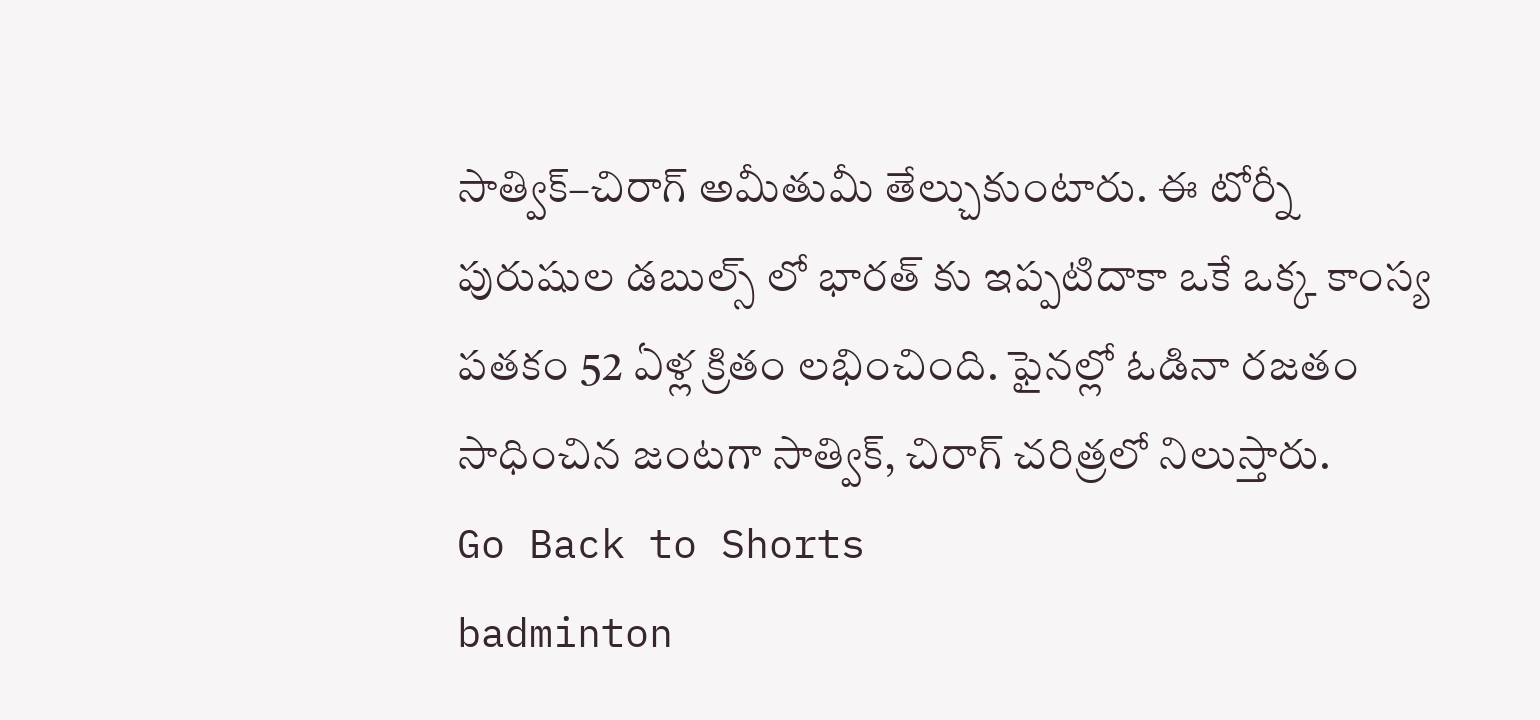సాత్విక్‌–చిరాగ్‌ అమీతుమీ తేల్చుకుంటారు. ఈ టోర్నీ పురుషుల డబుల్స్ లో భారత్ కు ఇప్పటిదాకా ఒకే ఒక్క కాంస్య పతకం 52 ఏళ్ల క్రితం లభించింది. ఫైనల్లో ఓడినా రజతం సాధించిన జంటగా సాత్విక్, చిరాగ్ చరిత్రలో నిలుస్తారు.
Go Back to Shorts
badminton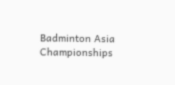Badminton Asia Championships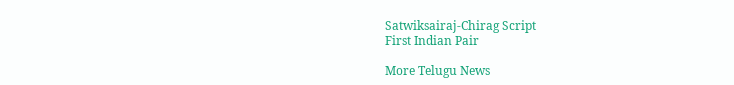Satwiksairaj-Chirag Script
First Indian Pair

More Telugu News